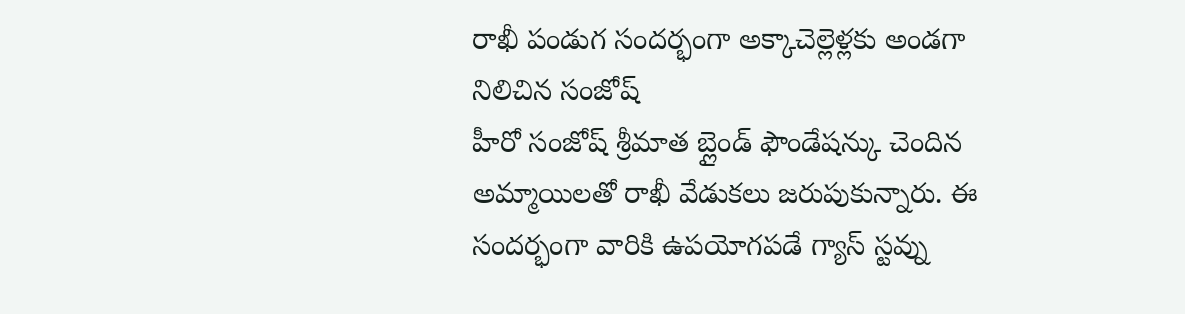రాఖీ పండుగ సందర్భంగా అక్కాచెల్లెళ్లకు అండగా నిలిచిన సంజోష్
హీరో సంజోష్ శ్రీమాత బ్లైండ్ ఫౌండేషన్కు చెందిన అమ్మాయిలతో రాఖీ వేడుకలు జరుపుకున్నారు. ఈ సందర్భంగా వారికి ఉపయోగపడే గ్యాస్ స్టవ్ను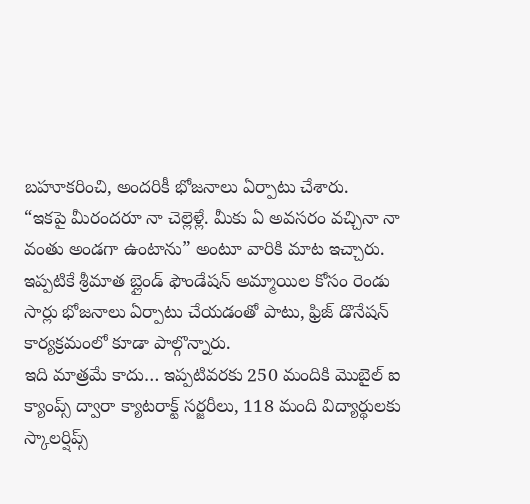బహూకరించి, అందరికీ భోజనాలు ఏర్పాటు చేశారు.
“ఇకపై మీరందరూ నా చెల్లెళ్లే. మీకు ఏ అవసరం వచ్చినా నా వంతు అండగా ఉంటాను” అంటూ వారికి మాట ఇచ్చారు.
ఇప్పటికే శ్రీమాత బ్లైండ్ ఫౌండేషన్ అమ్మాయిల కోసం రెండు సార్లు భోజనాలు ఏర్పాటు చేయడంతో పాటు, ఫ్రిజ్ డొనేషన్ కార్యక్రమంలో కూడా పాల్గొన్నారు.
ఇది మాత్రమే కాదు… ఇప్పటివరకు 250 మందికి మొబైల్ ఐ క్యాంప్స్ ద్వారా క్యాటరాక్ట్ సర్జరీలు, 118 మంది విద్యార్థులకు స్కాలర్షిప్స్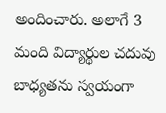అందించారు. అలాగే 3 మంది విద్యార్థుల చదువు బాధ్యతను స్వయంగా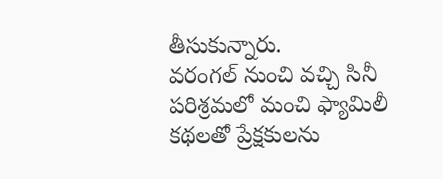తీసుకున్నారు.
వరంగల్ నుంచి వచ్చి సినీ పరిశ్రమలో మంచి ఫ్యామిలీ కథలతో ప్రేక్షకులను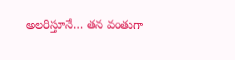అలరిస్తూనే… తన వంతుగా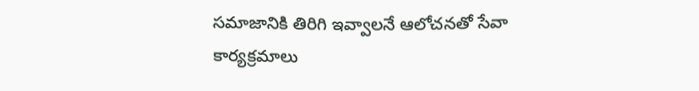సమాజానికి తిరిగి ఇవ్వాలనే ఆలోచనతో సేవా కార్యక్రమాలు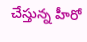చేస్తున్న హీరో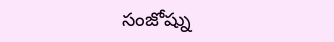సంజోష్ను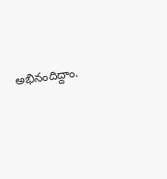అభినందిద్దాం.